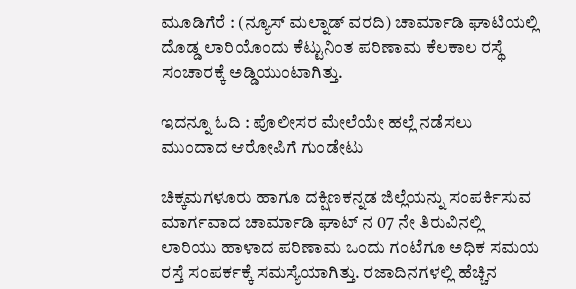ಮೂಡಿಗೆರೆ : (ನ್ಯೂಸ್ ಮಲ್ನಾಡ್ ವರದಿ) ಚಾರ್ಮಾಡಿ ಘಾಟಿಯಲ್ಲಿ ದೊಡ್ಡ ಲಾರಿಯೊಂದು ಕೆಟ್ಟುನಿಂತ ಪರಿಣಾಮ ಕೆಲಕಾಲ ರಸ್ಥೆ ಸಂಚಾರಕ್ಕೆ ಅಡ್ಡಿಯುಂಟಾಗಿತ್ತು.

ಇದನ್ನೂ ಓದಿ : ಪೊಲೀಸರ ಮೇಲೆಯೇ ಹಲ್ಲೆ ನಡೆಸಲು ಮುಂದಾದ ಆರೋಪಿಗೆ ಗುಂಡೇಟು

ಚಿಕ್ಕಮಗಳೂರು ಹಾಗೂ ದಕ್ಷಿಣಕನ್ನಡ ಜಿಲ್ಲೆಯನ್ನು ಸಂಪರ್ಕಿಸುವ ಮಾರ್ಗವಾದ ಚಾರ್ಮಾಡಿ ಘಾಟ್ ನ 07 ನೇ ತಿರುವಿನಲ್ಲಿ ಲಾರಿಯು ಹಾಳಾದ ಪರಿಣಾಮ ಒಂದು ಗಂಟೆಗೂ ಅಧಿಕ ಸಮಯ ರಸ್ತೆ ಸಂಪರ್ಕಕ್ಕೆ ಸಮಸ್ಯೆಯಾಗಿತ್ತು. ರಜಾದಿನಗಳಲ್ಲಿ ಹೆಚ್ಚಿನ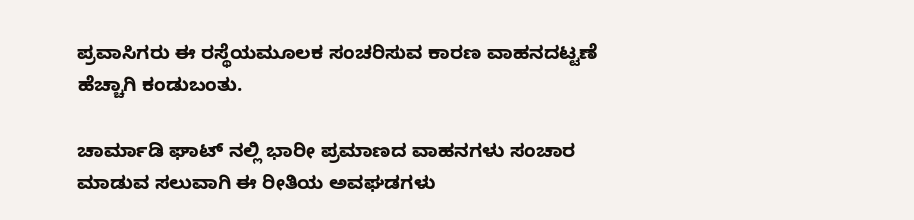ಪ್ರವಾಸಿಗರು ಈ ರಸ್ಥೆಯಮೂಲಕ ಸಂಚರಿಸುವ ಕಾರಣ ವಾಹನದಟ್ಟಣೆ ಹೆಚ್ಚಾಗಿ ಕಂಡುಬಂತು.

ಚಾರ್ಮಾಡಿ ಘಾಟ್ ನಲ್ಲಿ ಭಾರೀ ಪ್ರಮಾಣದ ವಾಹನಗಳು ಸಂಚಾರ ಮಾಡುವ ಸಲುವಾಗಿ ಈ ರೀತಿಯ ಅವಘಡಗಳು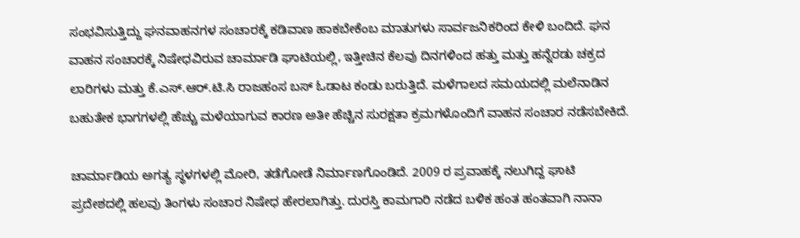ಸಂಭವಿಸುತ್ತಿದ್ದು ಘನವಾಹನಗಳ ಸಂಚಾರಕ್ಕೆ ಕಡಿವಾಣ ಹಾಕಬೇಕೆಂಬ ಮಾತುಗಳು ಸಾರ್ವಜನಿಕರಿಂದ ಕೇಳಿ ಬಂದಿದೆ. ಘನ ವಾಹನ ಸಂಚಾರಕ್ಕೆ ನಿಷೇಧವಿರುವ ಚಾರ್ಮಾಡಿ ಘಾಟಿಯಲ್ಲಿ, ಇತ್ತೀಚಿನ ಕೆಲವು ದಿನಗಳಿಂದ ಹತ್ತು ಮತ್ತು ಹನ್ನೆರಡು ಚಕ್ರದ ಲಾರಿಗಳು ಮತ್ತು ಕೆ.ಎಸ್.ಆರ್.ಟಿ.ಸಿ ರಾಜಹಂಸ ಬಸ್ ಓಡಾಟ ಕಂಡು ಬರುತ್ತಿದೆ. ಮಳೆಗಾಲದ ಸಮಯದಲ್ಲಿ ಮಲೆನಾಡಿನ ಬಹುತೇಕ ಭಾಗಗಳಲ್ಲಿ ಹೆಚ್ಚು ಮಳೆಯಾಗುವ ಕಾರಣ ಅತೀ ಹೆಚ್ಚಿನ ಸುರಕ್ಷತಾ ಕ್ರಮಗಳೊಂದಿಗೆ ವಾಹನ ಸಂಚಾರ ನಡೆಸಬೇಕಿದೆ.

ಚಾರ್ಮಾಡಿಯ ಅಗತ್ಯ ಸ್ಥಳಗಳಲ್ಲಿ ಮೋರಿ, ತಡೆಗೋಡೆ ನಿರ್ಮಾಣಗೊಂಡಿದೆ. 2009 ರ ಪ್ರವಾಹಕ್ಕೆ ನಲುಗಿದ್ದ ಘಾಟಿ ಪ್ರದೇಶದಲ್ಲಿ ಹಲವು ತಿಂಗಳು ಸಂಚಾರ ನಿಷೇಧ ಹೇರಲಾಗಿತ್ತು. ದುರಸ್ತಿ ಕಾಮಗಾರಿ ನಡೆದ ಬಳಿಕ ಹಂತ ಹಂತವಾಗಿ ನಾನಾ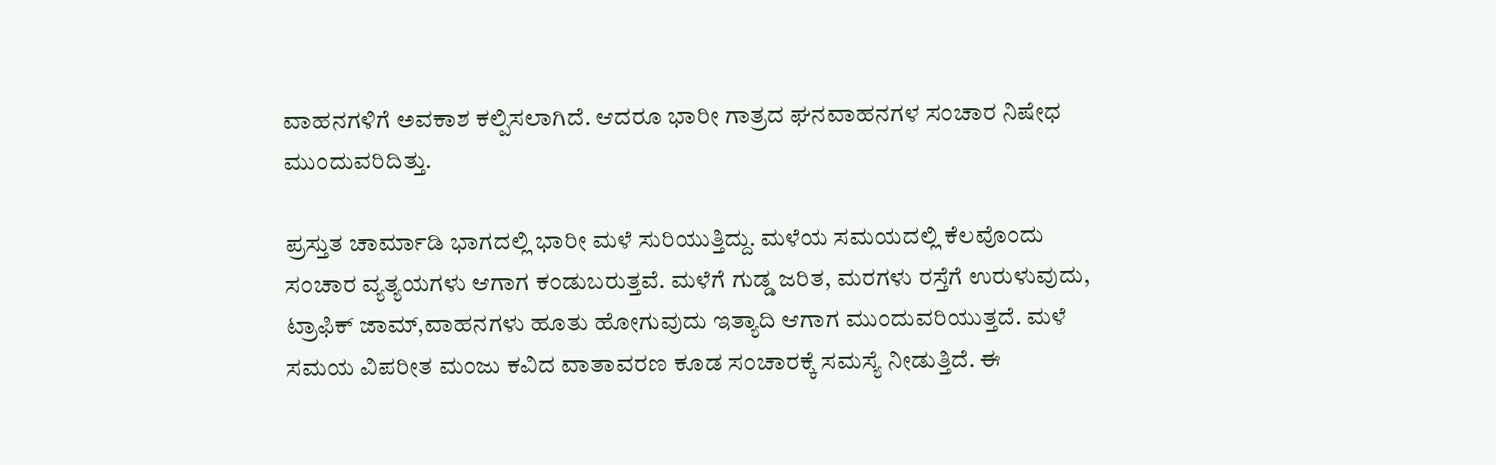ವಾಹನಗಳಿಗೆ ಅವಕಾಶ ಕಲ್ಪಿಸಲಾಗಿದೆ. ಆದರೂ ಭಾರೀ ಗಾತ್ರದ ಘನವಾಹನಗಳ ಸಂಚಾರ ನಿಷೇಧ ಮುಂದುವರಿದಿತ್ತು.

ಪ್ರಸ್ತುತ ಚಾರ್ಮಾಡಿ ಭಾಗದಲ್ಲಿ ಭಾರೀ ಮಳೆ ಸುರಿಯುತ್ತಿದ್ದು. ಮಳೆಯ ಸಮಯದಲ್ಲಿ ಕೆಲವೊಂದು ಸಂಚಾರ ವ್ಯತ್ಯಯಗಳು ಆಗಾಗ ಕಂಡುಬರುತ್ತವೆ. ಮಳೆಗೆ ಗುಡ್ಡ ಜರಿತ, ಮರಗಳು ರಸ್ತೆಗೆ ಉರುಳುವುದು, ಟ್ರಾಫಿಕ್ ಜಾಮ್,ವಾಹನಗಳು ಹೂತು ಹೋಗುವುದು ಇತ್ಯಾದಿ ಆಗಾಗ ಮುಂದುವರಿಯುತ್ತದೆ. ಮಳೆ ಸಮಯ ವಿಪರೀತ ಮಂಜು ಕವಿದ ವಾತಾವರಣ ಕೂಡ ಸಂಚಾರಕ್ಕೆ ಸಮಸ್ಯೆ ನೀಡುತ್ತಿದೆ. ಈ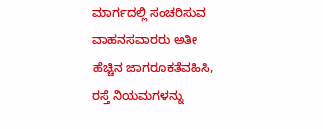ಮಾರ್ಗದಲ್ಲಿ ಸಂಚರಿಸುವ ವಾಹನಸವಾರರು ಅತೀ ಹೆಚ್ಚಿನ ಜಾಗರೂಕತೆವಹಿಸಿ, ರಸ್ತೆ ನಿಯಮಗಳನ್ನು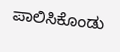ಪಾಲಿಸಿಕೊಂಡು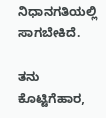ನಿಧಾನಗತಿಯಲ್ಲಿ ಸಾಗಬೇಕಿದೆ.

ತನು ಕೊಟ್ಟಿಗೆಹಾರ,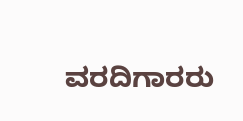ವರದಿಗಾರರು